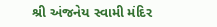શ્રી અંજનેય સ્વામી મંદિર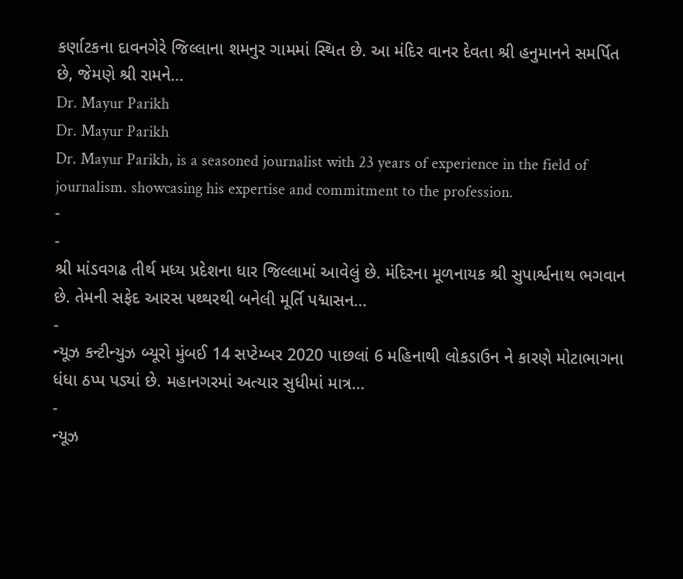કર્ણાટકના દાવનગેરે જિલ્લાના શમનુર ગામમાં સ્થિત છે. આ મંદિર વાનર દેવતા શ્રી હનુમાનને સમર્પિત છે, જેમણે શ્રી રામને…
Dr. Mayur Parikh
Dr. Mayur Parikh
Dr. Mayur Parikh, is a seasoned journalist with 23 years of experience in the field of journalism. showcasing his expertise and commitment to the profession.
-
-
શ્રી માંડવગઢ તીર્થ મધ્ય પ્રદેશના ધાર જિલ્લામાં આવેલું છે. મંદિરના મૂળનાયક શ્રી સુપાર્શ્વનાથ ભગવાન છે. તેમની સફેદ આરસ પથ્થરથી બનેલી મૂર્તિ પદ્માસન…
-
ન્યૂઝ કન્ટીન્યુઝ બ્યૂરો મુંબઈ 14 સપ્ટેમ્બર 2020 પાછલાં 6 મહિનાથી લોકડાઉન ને કારણે મોટાભાગના ધંધા ઠપ્પ પડ્યાં છે. મહાનગરમાં અત્યાર સુધીમાં માત્ર…
-
ન્યૂઝ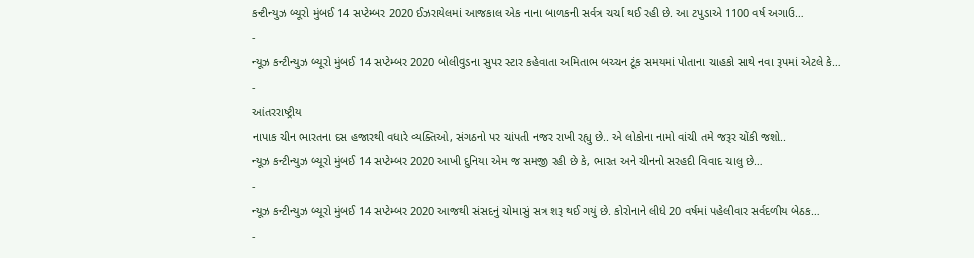કન્ટીન્યુઝ બ્યૂરો મુંબઈ 14 સપ્ટેમ્બર 2020 ઈઝરાયેલમાં આજકાલ એક નાના બાળકની સર્વત્ર ચર્ચા થઈ રહી છે. આ ટપુડાએ 1100 વર્ષ અગાઉ…
-
ન્યૂઝ કન્ટીન્યુઝ બ્યૂરો મુંબઈ 14 સપ્ટેમ્બર 2020 બોલીવુડના સુપર સ્ટાર કહેવાતા અમિતાભ બચ્ચન ટૂંક સમયમાં પોતાના ચાહકો સાથે નવા રૂપમાં એટલે કે…
-
આંતરરાષ્ટ્રીય
નાપાક ચીન ભારતના દસ હજારથી વધારે વ્યક્તિઓ, સંગઠનો પર ચાંપતી નજર રાખી રહ્યુ છે.. એ લોકોના નામો વાંચી તમે જરૂર ચોંકી જશો..
ન્યૂઝ કન્ટીન્યુઝ બ્યૂરો મુંબઈ 14 સપ્ટેમ્બર 2020 આખી દુનિયા એમ જ સમજી રહી છે કે, ભારત અને ચીનનો સરહદી વિવાદ ચાલુ છે…
-
ન્યૂઝ કન્ટીન્યુઝ બ્યૂરો મુંબઈ 14 સપ્ટેમ્બર 2020 આજથી સંસદનું ચોમાસું સત્ર શરૂ થઈ ગયું છે. કોરોનાને લીધે 20 વર્ષમાં પહેલીવાર સર્વદળીય બેઠક…
-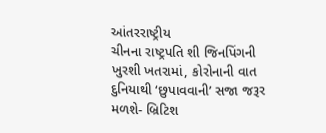આંતરરાષ્ટ્રીય
ચીનના રાષ્ટ્રપતિ શી જિનપિંગની ખુરશી ખતરામાં, કોરોનાની વાત દુનિયાથી ‘છુપાવવાની’ સજા જરૂર મળશે- બ્રિટિશ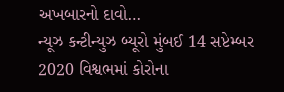અખબારનો દાવો…
ન્યૂઝ કન્ટીન્યુઝ બ્યૂરો મુંબઈ 14 સપ્ટેમ્બર 2020 વિશ્વભમાં કોરોના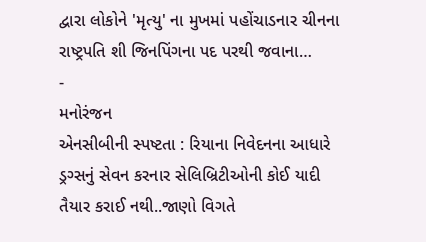દ્વારા લોકોને 'મૃત્યુ' ના મુખમાં પહોંચાડનાર ચીનના રાષ્ટ્રપતિ શી જિનપિંગના પદ પરથી જવાના…
-
મનોરંજન
એનસીબીની સ્પષ્ટતા : રિયાના નિવેદનના આધારે ડ્રગ્સનું સેવન કરનાર સેલિબ્રિટીઓની કોઈ યાદી તૈયાર કરાઈ નથી..જાણો વિગતે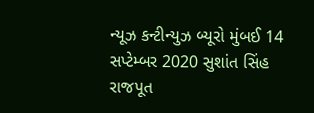ન્યૂઝ કન્ટીન્યુઝ બ્યૂરો મુંબઈ 14 સપ્ટેમ્બર 2020 સુશાંત સિંહ રાજપૂત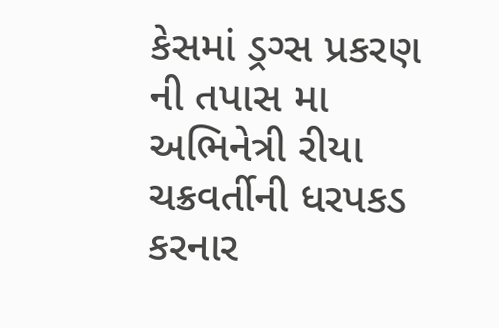કેસમાં ડ્રગ્સ પ્રકરણ ની તપાસ મા અભિનેત્રી રીયા ચક્રવર્તીની ધરપકડ કરનાર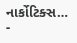નાર્કોટિક્સ…
-